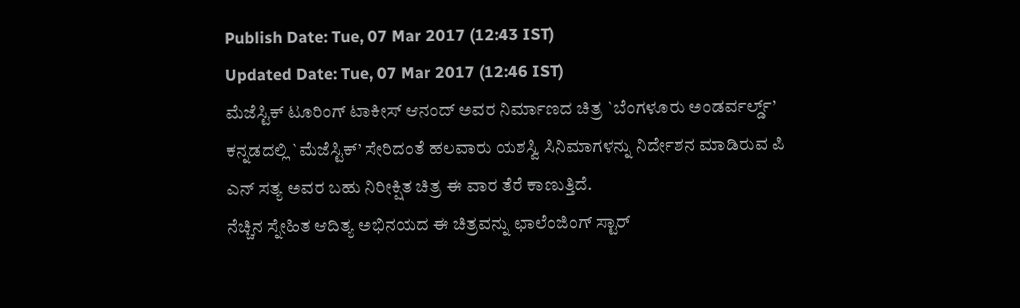Publish Date: Tue, 07 Mar 2017 (12:43 IST)
Updated Date: Tue, 07 Mar 2017 (12:46 IST)
ಮೆಜೆಸ್ಟಿಕ್ ಟೂರಿಂಗ್ ಟಾಕೀಸ್ ಆನಂದ್ ಅವರ ನಿರ್ಮಾಣದ ಚಿತ್ರ `ಬೆಂಗಳೂರು ಅಂಡರ್ವರ್ಲ್ಡ್’ ಕನ್ನಡದಲ್ಲಿ `ಮೆಜೆಸ್ಟಿಕ್’ ಸೇರಿದಂತೆ ಹಲವಾರು ಯಶಸ್ವಿ ಸಿನಿಮಾಗಳನ್ನು ನಿರ್ದೇಶನ ಮಾಡಿರುವ ಪಿ ಎನ್ ಸತ್ಯ ಅವರ ಬಹು ನಿರೀಕ್ಷಿತ ಚಿತ್ರ ಈ ವಾರ ತೆರೆ ಕಾಣುತ್ತಿದೆ.
ನೆಚ್ಚಿನ ಸ್ನೇಹಿತ ಆದಿತ್ಯ ಅಭಿನಯದ ಈ ಚಿತ್ರವನ್ನು ಛಾಲೆಂಜಿಂಗ್ ಸ್ಟಾರ್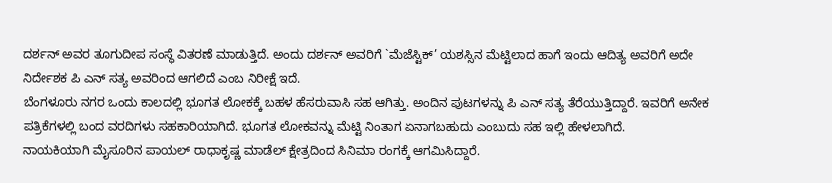ದರ್ಶನ್ ಅವರ ತೂಗುದೀಪ ಸಂಸ್ಥೆ ವಿತರಣೆ ಮಾಡುತ್ತಿದೆ. ಅಂದು ದರ್ಶನ್ ಅವರಿಗೆ `ಮೆಜೆಸ್ಟಿಕ್’ ಯಶಸ್ಸಿನ ಮೆಟ್ಟಿಲಾದ ಹಾಗೆ ಇಂದು ಆದಿತ್ಯ ಅವರಿಗೆ ಅದೇ ನಿರ್ದೇಶಕ ಪಿ ಎನ್ ಸತ್ಯ ಅವರಿಂದ ಆಗಲಿದೆ ಎಂಬ ನಿರೀಕ್ಷೆ ಇದೆ.
ಬೆಂಗಳೂರು ನಗರ ಒಂದು ಕಾಲದಲ್ಲಿ ಭೂಗತ ಲೋಕಕ್ಕೆ ಬಹಳ ಹೆಸರುವಾಸಿ ಸಹ ಆಗಿತ್ತು. ಅಂದಿನ ಪುಟಗಳನ್ನು ಪಿ ಎನ್ ಸತ್ಯ ತೆರೆಯುತ್ತಿದ್ದಾರೆ. ಇವರಿಗೆ ಅನೇಕ ಪತ್ರಿಕೆಗಳಲ್ಲಿ ಬಂದ ವರದಿಗಳು ಸಹಕಾರಿಯಾಗಿದೆ. ಭೂಗತ ಲೋಕವನ್ನು ಮೆಟ್ಟಿ ನಿಂತಾಗ ಏನಾಗಬಹುದು ಎಂಬುದು ಸಹ ಇಲ್ಲಿ ಹೇಳಲಾಗಿದೆ.
ನಾಯಕಿಯಾಗಿ ಮೈಸೂರಿನ ಪಾಯಲ್ ರಾಧಾಕೃಷ್ಣ ಮಾಡೆಲ್ ಕ್ಷೇತ್ರದಿಂದ ಸಿನಿಮಾ ರಂಗಕ್ಕೆ ಆಗಮಿಸಿದ್ದಾರೆ.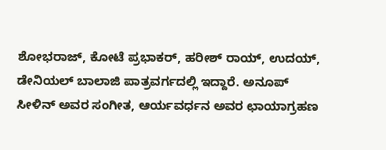ಶೋಭರಾಜ್, ಕೋಟೆ ಪ್ರಭಾಕರ್, ಹರೀಶ್ ರಾಯ್, ಉದಯ್, ಡೇನಿಯಲ್ ಬಾಲಾಜಿ ಪಾತ್ರವರ್ಗದಲ್ಲಿ ಇದ್ದಾರೆ. ಅನೂಪ್ ಸೀಳಿನ್ ಅವರ ಸಂಗೀತ, ಆರ್ಯವರ್ಧನ ಅವರ ಛಾಯಾಗ್ರಹಣ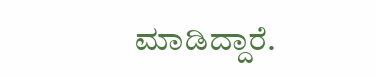ಮಾಡಿದ್ದಾರೆ.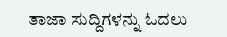ತಾಜಾ ಸುದ್ದಿಗಳನ್ನು ಓದಲು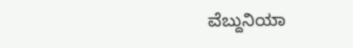ವೆಬ್ದುನಿಯಾ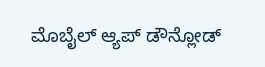ಮೊಬೈಲ್ ಆ್ಯಪ್ ಡೌನ್ಲೋಡ್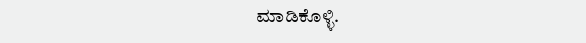ಮಾಡಿಕೊಳ್ಳಿ.